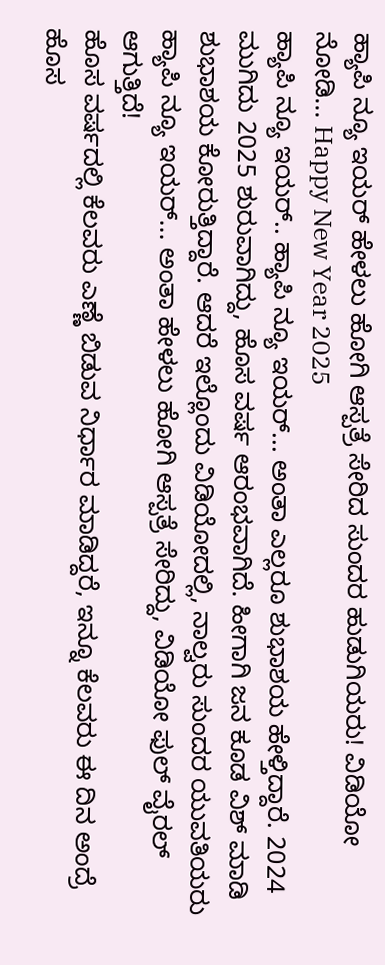ಹ್ಯಾಪಿ ನ್ಯೂ ಇಯರ್ ಹೇಳಲು ಹೋಗಿ ಆಸ್ಪತ್ರೆ ಸೇರಿದ ಸುಂದರ ಹುಡುಗಿಯರು! ವಿಡಿಯೋ ನೋಡಿ... Happy New Year 2025
ಹ್ಯಾಪಿ ನ್ಯೂ ಇಯರ್.. ಹ್ಯಾಪಿ ನ್ಯೂ ಇಯರ್... ಅಂತಾ ಎಲ್ಲರೂ ಶುಭಾಶಯ ಹೇಳ್ತಿದ್ದಾರೆ. 2024 ಮುಗಿದು 2025 ಶುರುವಾಗಿದ್ದು, ಹೊಸ ವರ್ಷ ಆರಂಭವಾಗಿದೆ. ಹೀಗಾಗಿ ಜನ ಕೂಡ ವಿಶ್ ಮಾಡಿ ಶುಭಾಶಯ ಕೋರುತ್ತಿದ್ದಾರೆ. ಆದರೆ ಇಲ್ಲೊಂದು ವಿಡಿಯೋದಲ್ಲಿ, ನಾಲ್ವರು ಸುಂದರ ಯುವತಿಯರು ಹ್ಯಾಪಿ ನ್ಯೂ ಇಯರ್... ಅಂತಾ ಹೇಳಲು ಹೋಗಿ ಆಸ್ಪತ್ರೆ ಸೇರಿದ್ದು, ವಿಡಿಯೋ ಫುಲ್ ವೈರಲ್ ಆಗುತ್ತಿದೆ!
ಹೊಸ ವರ್ಷದಲ್ಲಿ ಕೆಲವರು ಎಣ್ಣೆ ಬಿಡುವ ನಿರ್ಧಾರ ಮಾಡಿದ್ದರೆ, ಇನ್ನೂ ಕೆಲವರು ಈ ದಿನ ಅಂದ್ರೆ ಹೊಸ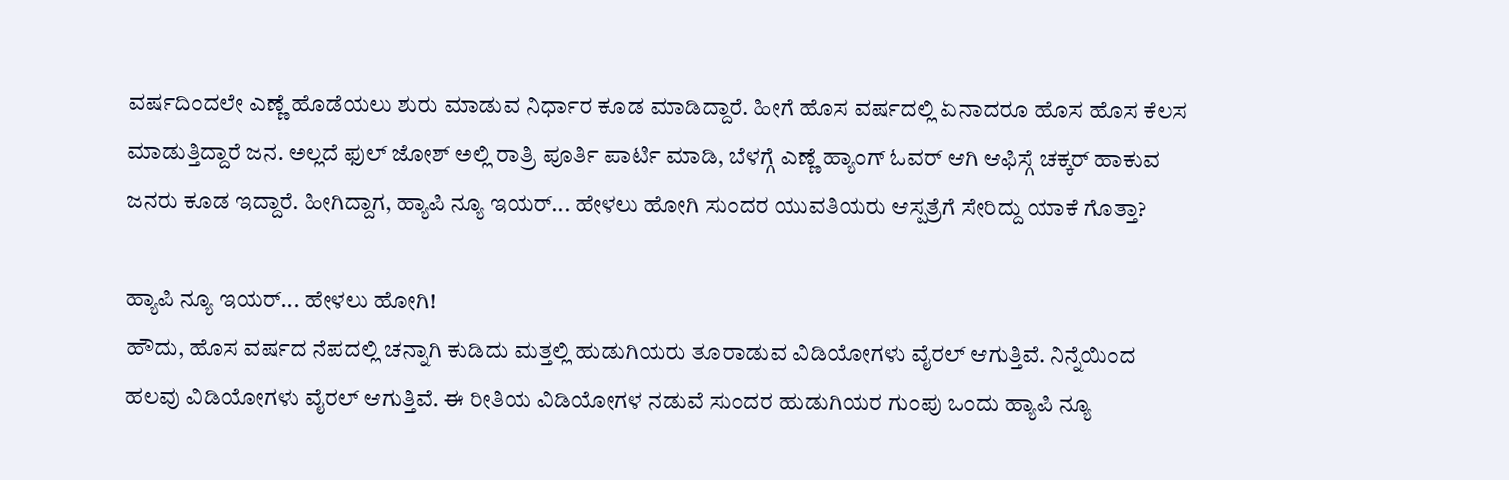ವರ್ಷದಿಂದಲೇ ಎಣ್ಣೆ ಹೊಡೆಯಲು ಶುರು ಮಾಡುವ ನಿರ್ಧಾರ ಕೂಡ ಮಾಡಿದ್ದಾರೆ. ಹೀಗೆ ಹೊಸ ವರ್ಷದಲ್ಲಿ ಏನಾದರೂ ಹೊಸ ಹೊಸ ಕೆಲಸ ಮಾಡುತ್ತಿದ್ದಾರೆ ಜನ. ಅಲ್ಲದೆ ಫುಲ್ ಜೋಶ್ ಅಲ್ಲಿ ರಾತ್ರಿ ಪೂರ್ತಿ ಪಾರ್ಟಿ ಮಾಡಿ, ಬೆಳಗ್ಗೆ ಎಣ್ಣೆ ಹ್ಯಾಂಗ್ ಓವರ್ ಆಗಿ ಆಫಿಸ್ಗೆ ಚಕ್ಕರ್ ಹಾಕುವ ಜನರು ಕೂಡ ಇದ್ದಾರೆ. ಹೀಗಿದ್ದಾಗ, ಹ್ಯಾಪಿ ನ್ಯೂ ಇಯರ್... ಹೇಳಲು ಹೋಗಿ ಸುಂದರ ಯುವತಿಯರು ಆಸ್ಪತ್ರೆಗೆ ಸೇರಿದ್ದು ಯಾಕೆ ಗೊತ್ತಾ?

ಹ್ಯಾಪಿ ನ್ಯೂ ಇಯರ್... ಹೇಳಲು ಹೋಗಿ!
ಹೌದು, ಹೊಸ ವರ್ಷದ ನೆಪದಲ್ಲಿ ಚನ್ನಾಗಿ ಕುಡಿದು ಮತ್ತಲ್ಲಿ ಹುಡುಗಿಯರು ತೂರಾಡುವ ವಿಡಿಯೋಗಳು ವೈರಲ್ ಆಗುತ್ತಿವೆ. ನಿನ್ನೆಯಿಂದ ಹಲವು ವಿಡಿಯೋಗಳು ವೈರಲ್ ಆಗುತ್ತಿವೆ. ಈ ರೀತಿಯ ವಿಡಿಯೋಗಳ ನಡುವೆ ಸುಂದರ ಹುಡುಗಿಯರ ಗುಂಪು ಒಂದು ಹ್ಯಾಪಿ ನ್ಯೂ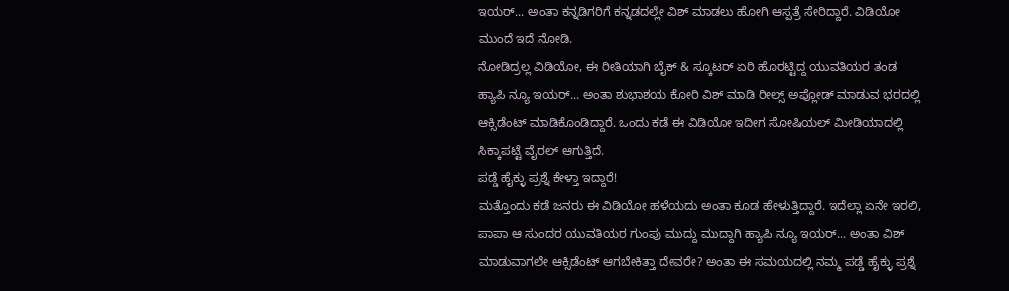ಇಯರ್... ಅಂತಾ ಕನ್ನಡಿಗರಿಗೆ ಕನ್ನಡದಲ್ಲೇ ವಿಶ್ ಮಾಡಲು ಹೋಗಿ ಆಸ್ಪತ್ರೆ ಸೇರಿದ್ದಾರೆ. ವಿಡಿಯೋ ಮುಂದೆ ಇದೆ ನೋಡಿ.
ನೋಡಿದ್ರಲ್ಲ ವಿಡಿಯೋ, ಈ ರೀತಿಯಾಗಿ ಬೈಕ್ & ಸ್ಕೂಟರ್ ಏರಿ ಹೊರಟ್ಟಿದ್ದ ಯುವತಿಯರ ತಂಡ ಹ್ಯಾಪಿ ನ್ಯೂ ಇಯರ್... ಅಂತಾ ಶುಭಾಶಯ ಕೋರಿ ವಿಶ್ ಮಾಡಿ ರೀಲ್ಸ್ ಅಪ್ಲೋಡ್ ಮಾಡುವ ಭರದಲ್ಲಿ ಆಕ್ಸಿಡೆಂಟ್ ಮಾಡಿಕೊಂಡಿದ್ದಾರೆ. ಒಂದು ಕಡೆ ಈ ವಿಡಿಯೋ ಇದೀಗ ಸೋಷಿಯಲ್ ಮೀಡಿಯಾದಲ್ಲಿ ಸಿಕ್ಕಾಪಟ್ಟೆ ವೈರಲ್ ಆಗುತ್ತಿದೆ.
ಪಡ್ಡೆ ಹೈಕ್ಳು ಪ್ರಶ್ನೆ ಕೇಳ್ತಾ ಇದ್ದಾರೆ!
ಮತ್ತೊಂದು ಕಡೆ ಜನರು ಈ ವಿಡಿಯೋ ಹಳೆಯದು ಅಂತಾ ಕೂಡ ಹೇಳುತ್ತಿದ್ದಾರೆ. ಇದೆಲ್ಲಾ ಏನೇ ಇರಲಿ, ಪಾಪಾ ಆ ಸುಂದರ ಯುವತಿಯರ ಗುಂಪು ಮುದ್ದು ಮುದ್ದಾಗಿ ಹ್ಯಾಪಿ ನ್ಯೂ ಇಯರ್... ಅಂತಾ ವಿಶ್ ಮಾಡುವಾಗಲೇ ಆಕ್ಸಿಡೆಂಟ್ ಆಗಬೇಕಿತ್ತಾ ದೇವರೇ? ಅಂತಾ ಈ ಸಮಯದಲ್ಲಿ ನಮ್ಮ ಪಡ್ಡೆ ಹೈಕ್ಳು ಪ್ರಶ್ನೆ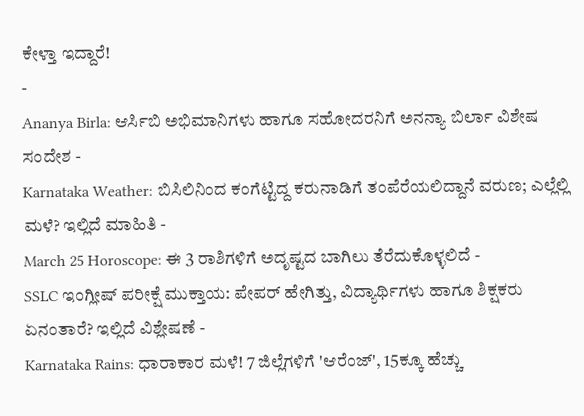ಕೇಳ್ತಾ ಇದ್ದಾರೆ!
-
Ananya Birla: ಆರ್ಸಿಬಿ ಅಭಿಮಾನಿಗಳು ಹಾಗೂ ಸಹೋದರನಿಗೆ ಅನನ್ಯಾ ಬಿರ್ಲಾ ವಿಶೇಷ ಸಂದೇಶ -
Karnataka Weather: ಬಿಸಿಲಿನಿಂದ ಕಂಗೆಟ್ಟಿದ್ದ ಕರುನಾಡಿಗೆ ತಂಪೆರೆಯಲಿದ್ದಾನೆ ವರುಣ; ಎಲ್ಲೆಲ್ಲಿ ಮಳೆ? ಇಲ್ಲಿದೆ ಮಾಹಿತಿ -
March 25 Horoscope: ಈ 3 ರಾಶಿಗಳಿಗೆ ಅದೃಷ್ಟದ ಬಾಗಿಲು ತೆರೆದುಕೊಳ್ಳಲಿದೆ -
SSLC ಇಂಗ್ಲೀಷ್ ಪರೀಕ್ಷೆ ಮುಕ್ತಾಯ: ಪೇಪರ್ ಹೇಗಿತ್ತು, ವಿದ್ಯಾರ್ಥಿಗಳು ಹಾಗೂ ಶಿಕ್ಷಕರು ಏನಂತಾರೆ? ಇಲ್ಲಿದೆ ವಿಶ್ಲೇಷಣೆ -
Karnataka Rains: ಧಾರಾಕಾರ ಮಳೆ! 7 ಜಿಲ್ಲೆಗಳಿಗೆ 'ಆರೆಂಜ್', 15ಕ್ಕೂ ಹೆಚ್ಚು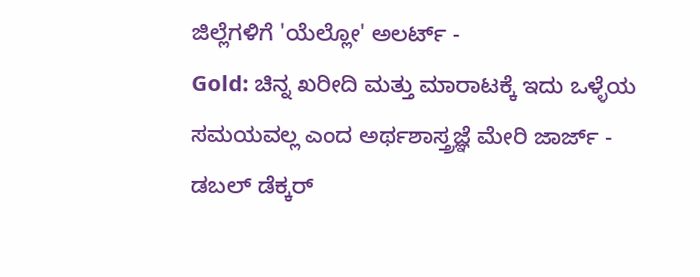ಜಿಲ್ಲೆಗಳಿಗೆ 'ಯೆಲ್ಲೋ' ಅಲರ್ಟ್ -
Gold: ಚಿನ್ನ ಖರೀದಿ ಮತ್ತು ಮಾರಾಟಕ್ಕೆ ಇದು ಒಳ್ಳೆಯ ಸಮಯವಲ್ಲ ಎಂದ ಅರ್ಥಶಾಸ್ತ್ರಜ್ಞೆ ಮೇರಿ ಜಾರ್ಜ್ -
ಡಬಲ್ ಡೆಕ್ಕರ್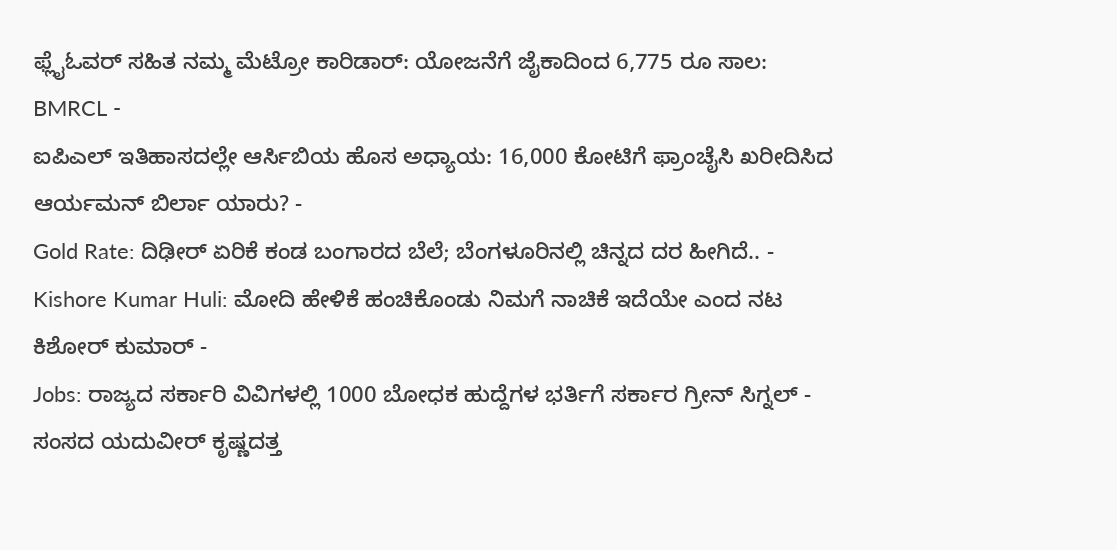ಫ್ಲೈಓವರ್ ಸಹಿತ ನಮ್ಮ ಮೆಟ್ರೋ ಕಾರಿಡಾರ್: ಯೋಜನೆಗೆ ಜೈಕಾದಿಂದ 6,775 ರೂ ಸಾಲ: BMRCL -
ಐಪಿಎಲ್ ಇತಿಹಾಸದಲ್ಲೇ ಆರ್ಸಿಬಿಯ ಹೊಸ ಅಧ್ಯಾಯ: 16,000 ಕೋಟಿಗೆ ಫ್ರಾಂಚೈಸಿ ಖರೀದಿಸಿದ ಆರ್ಯಮನ್ ಬಿರ್ಲಾ ಯಾರು? -
Gold Rate: ದಿಢೀರ್ ಏರಿಕೆ ಕಂಡ ಬಂಗಾರದ ಬೆಲೆ; ಬೆಂಗಳೂರಿನಲ್ಲಿ ಚಿನ್ನದ ದರ ಹೀಗಿದೆ.. -
Kishore Kumar Huli: ಮೋದಿ ಹೇಳಿಕೆ ಹಂಚಿಕೊಂಡು ನಿಮಗೆ ನಾಚಿಕೆ ಇದೆಯೇ ಎಂದ ನಟ ಕಿಶೋರ್ ಕುಮಾರ್ -
Jobs: ರಾಜ್ಯದ ಸರ್ಕಾರಿ ವಿವಿಗಳಲ್ಲಿ 1000 ಬೋಧಕ ಹುದ್ದೆಗಳ ಭರ್ತಿಗೆ ಸರ್ಕಾರ ಗ್ರೀನ್ ಸಿಗ್ನಲ್ -
ಸಂಸದ ಯದುವೀರ್ ಕೃಷ್ಣದತ್ತ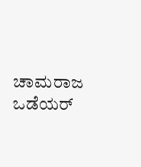ಚಾಮರಾಜ ಒಡೆಯರ್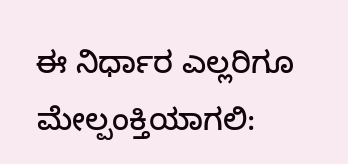ಈ ನಿರ್ಧಾರ ಎಲ್ಲರಿಗೂ ಮೇಲ್ಪಂಕ್ತಿಯಾಗಲಿ: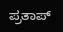ಪ್ರತಾಪ್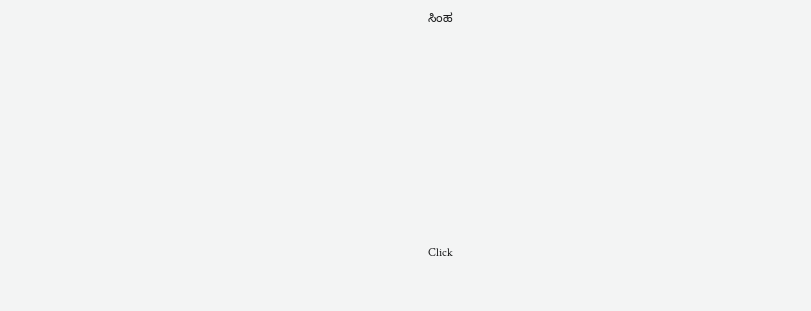ಸಿಂಹ












Click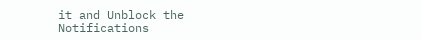it and Unblock the Notifications